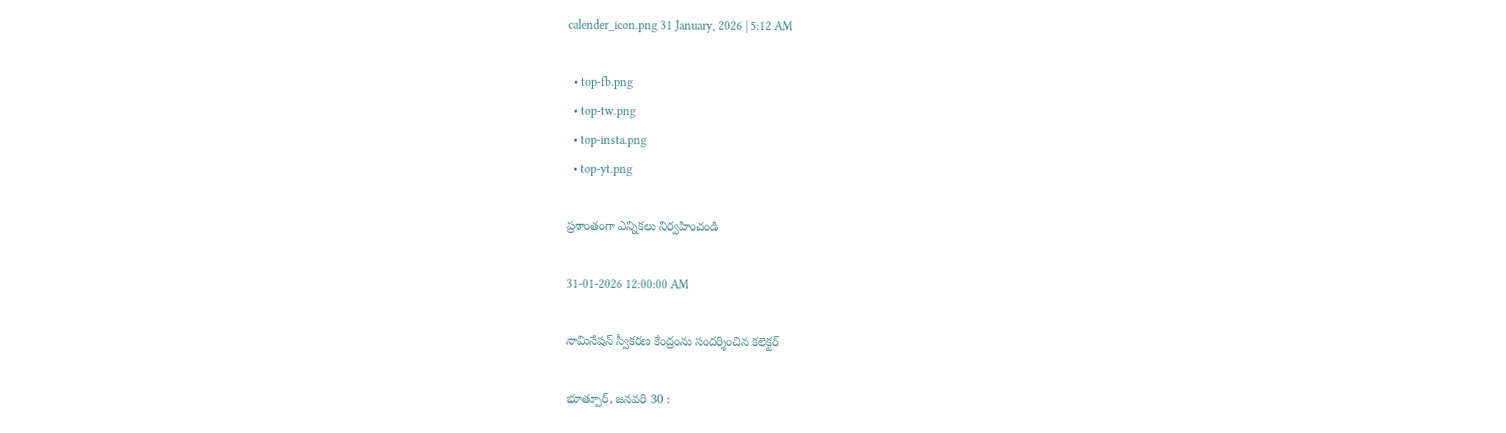calender_icon.png 31 January, 2026 | 5:12 AM

  • top-fb.png
  • top-tw.png
  • top-insta.png
  • top-yt.png

ప్రశాంతంగా ఎన్నికలు నిర్వహించండి

31-01-2026 12:00:00 AM

నామినేషన్ స్వీకరణ కేంద్రంను సందర్శించిన కలెక్టర్

భూత్పూర్, జనవరి 30 :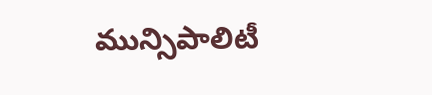మున్సిపాలిటీ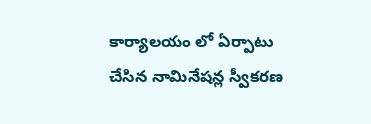కార్యాలయం లో ఏర్పాటు చేసిన నామినేషన్ల స్వీకరణ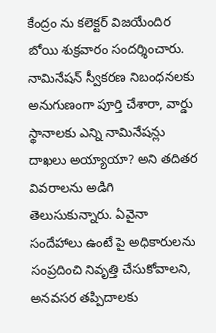కేంద్రం ను కలెక్టర్ విజయేందిర బోయి శుక్రవారం సందర్శించారు. నామినేషన్ స్వీకరణ నిబంధనలకు అనుగుణంగా పూర్తి చేశారా, వార్డు స్థానాలకు ఎన్ని నామినేషన్లు దాఖలు అయ్యాయా? అని తదితర వివరాలను అడిగి తెలుసుకున్నారు. ఏవైనా సందేహాలు ఉంటే పై అధికారులను సంప్రదించి నివృత్తి చేసుకోవాలని, అనవసర తప్పిదాలకు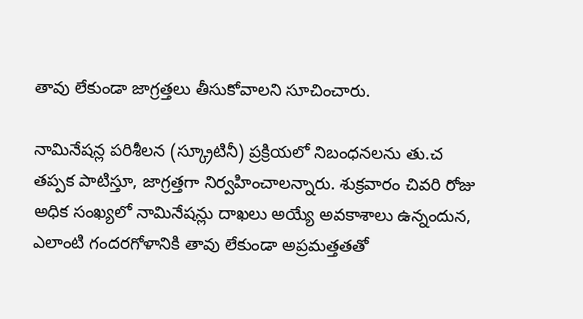తావు లేకుండా జాగ్రత్తలు తీసుకోవాలని సూచించారు.

నామినేషన్ల పరిశీలన (స్క్రూటినీ) ప్రక్రియలో నిబంధనలను తు.చ తప్పక పాటిస్తూ, జాగ్రత్తగా నిర్వహించాలన్నారు. శుక్రవారం చివరి రోజు అధిక సంఖ్యలో నామినేషన్లు దాఖలు అయ్యే అవకాశాలు ఉన్నందున, ఎలాంటి గందరగోళానికి తావు లేకుండా అప్రమత్తతతో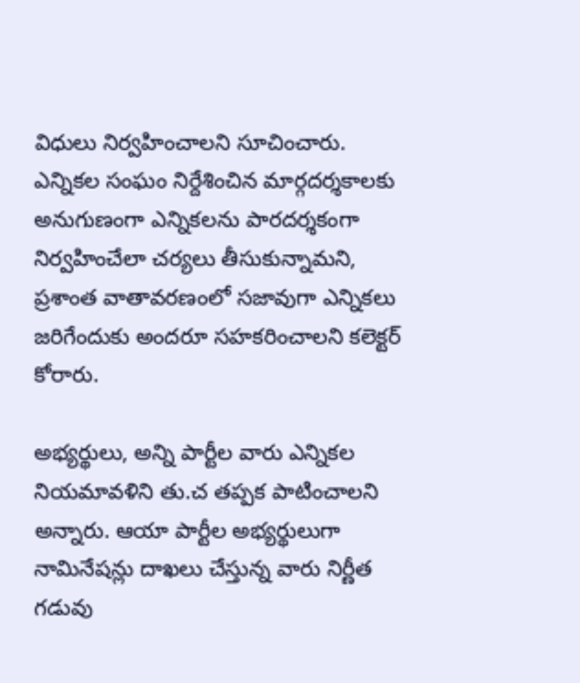విధులు నిర్వహించాలని సూచించారు. ఎన్నికల సంఘం నిర్దేశించిన మార్గదర్శకాలకు అనుగుణంగా ఎన్నికలను పారదర్శకంగా నిర్వహించేలా చర్యలు తీసుకున్నామని, ప్రశాంత వాతావరణంలో సజావుగా ఎన్నికలు జరిగేందుకు అందరూ సహకరించాలని కలెక్టర్ కోరారు.

అభ్యర్థులు, అన్ని పార్టీల వారు ఎన్నికల నియమావళిని తు.చ తప్పక పాటించాలని అన్నారు. ఆయా పార్టీల అభ్యర్థులుగా నామినేషన్లు దాఖలు చేస్తున్న వారు నిర్ణీత గడువు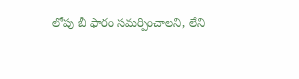లోపు బీ ఫారం సమర్పించాలని, లేని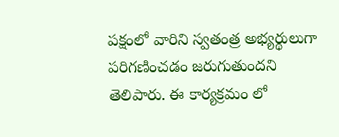పక్షంలో వారిని స్వతంత్ర అభ్యర్థులుగా పరిగణించడం జరుగుతుందని తెలిపారు. ఈ కార్యక్రమం లో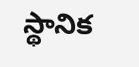స్థానిక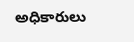అధికారులు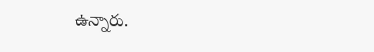ఉన్నారు.